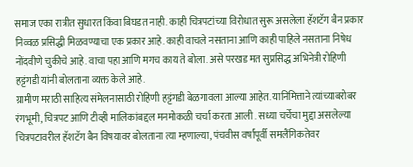समाज एका रात्रीत सुधारत किंवा बिघडत नाही. काही चित्रपटांच्या विरोधात सुरू असलेला हॅशटॅग बैन प्रकार निव्वळ प्रसिद्धी मिळवण्याचा एक प्रकार आहे. काही वाचले नसताना आणि काही पाहिले नसताना निषेध नोंदवीणे चुकीचे आहे. वाचा पहा आणि मगच काय ते बोला. असे परखड मत सुप्रसिद्ध अभिनेत्री रोहिणी हट्टंगडी यांनी बोलताना व्यक्त केले आहे.
ग्रामीण मराठी साहित्य संमेलनासाठी रोहिणी हट्टंगडी बेळगावला आल्या आहेत. यानिमित्ताने त्यांच्याबरोबर रंगभूमी, चित्रपट आणि टीव्ही मालिकांबद्दल मनमोकळी चर्चा करता आली . सध्या चर्चेचा मुद्दा असलेल्या चित्रपटावरील हॅशटॅग बैन विषयावर बोलताना त्या म्हणाल्या, पंचवीस वर्षांपूर्वी समलैंगिकतेवर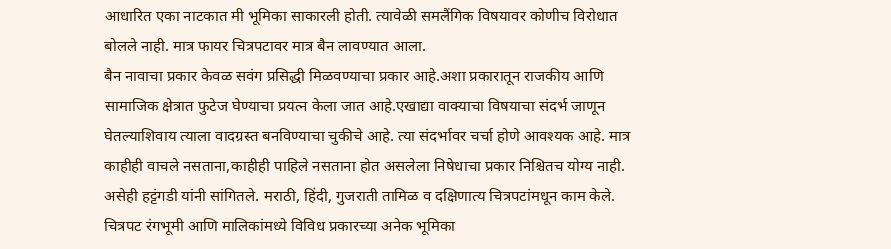आधारित एका नाटकात मी भूमिका साकारली होती. त्यावेळी समलैंगिक विषयावर कोणीच विरोधात बोलले नाही. मात्र फायर चित्रपटावर मात्र बैन लावण्यात आला.
बैन नावाचा प्रकार केवळ सवंग प्रसिद्धी मिळवण्याचा प्रकार आहे.अशा प्रकारातून राजकीय आणि सामाजिक क्षेत्रात फुटेज घेण्याचा प्रयत्न केला जात आहे.एखाद्या वाक्याचा विषयाचा संदर्भ जाणून घेतल्याशिवाय त्याला वादग्रस्त बनविण्याचा चुकीचे आहे. त्या संदर्भावर चर्चा होणे आवश्यक आहे. मात्र काहीही वाचले नसताना,काहीही पाहिले नसताना होत असलेला निषेधाचा प्रकार निश्चितच योग्य नाही. असेही हट्टंगडी यांनी सांगितले. मराठी, हिंदी, गुजराती तामिळ व दक्षिणात्य चित्रपटांमधून काम केले. चित्रपट रंगभूमी आणि मालिकांमध्ये विविध प्रकारच्या अनेक भूमिका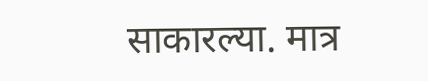साकारल्या. मात्र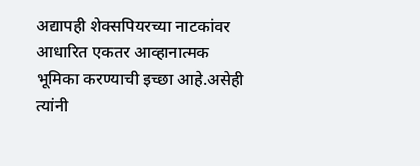अद्यापही शेक्सपियरच्या नाटकांवर आधारित एकतर आव्हानात्मक भूमिका करण्याची इच्छा आहे.असेही त्यांनी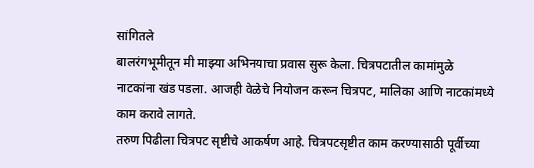सांगितले
बालरंगभूमीतून मी माझ्या अभिनयाचा प्रवास सुरू केला. चित्रपटातील कामांमुळे नाटकांना खंड पडला. आजही वेळेचे नियोजन करून चित्रपट, मालिका आणि नाटकांमध्ये काम करावे लागते.
तरुण पिढीला चित्रपट सृष्टीचे आकर्षण आहे. चित्रपटसृष्टीत काम करण्यासाठी पूर्वीच्या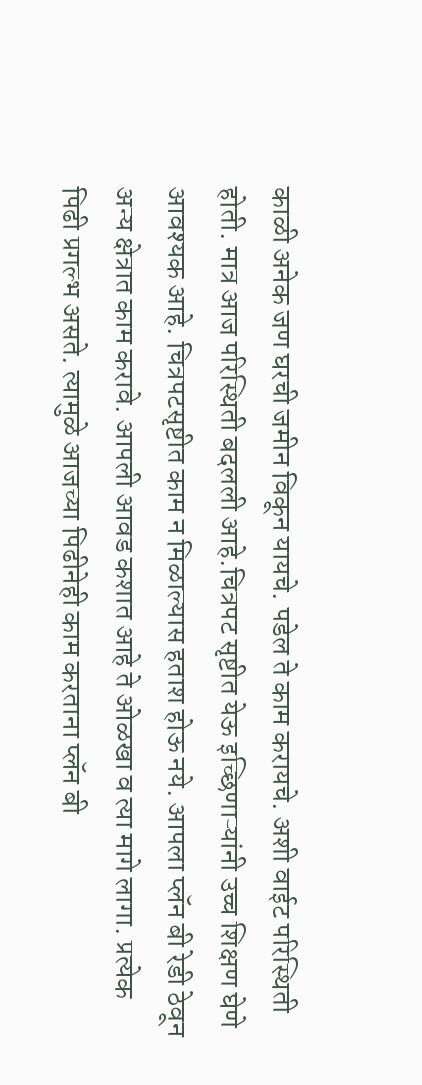काळी अनेक जण घरची जमीन विकून यायचे. पडेल ते काम करायचे. अशी वाईट परिस्थिती होती. मात्र आज परिस्थिती बदलली आहे.चित्रपट सृष्टीत येऊ इच्छिणाऱ्यांनी उच्च शिक्षण घेणे आवश्यक आहे. चित्रपटसृष्टीत काम न मिळाल्यास हताश होऊ नये. आपला प्लॅन बी रेडी ठेवून अन्य क्षेत्रात काम करावे. आपली आवड कशात आहे ते ओळखा व त्या मागे लागा. प्रत्येक पिढी प्रगल्भ असते. त्यामुळे आजच्या पिढीनेही काम करताना प्लॅन बी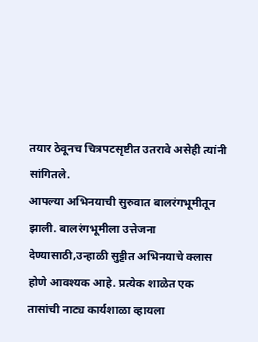तयार ठेवूनच चित्रपटसृष्टीत उतरावे असेही त्यांनी सांगितले.
आपल्या अभिनयाची सुरुवात बालरंगभूमीतून झाली. बालरंगभूमीला उत्तेजना देण्यासाठी,उन्हाळी सुट्टीत अभिनयाचे क्लास होणे आवश्यक आहे. प्रत्येक शाळेत एक तासांची नाट्य कार्यशाळा व्हायला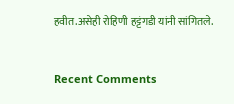हवीत.असेही रोहिणी हट्टंगडी यांनी सांगितले.


Recent Comments